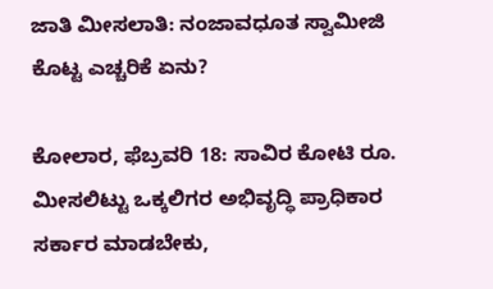ಜಾತಿ ಮೀಸಲಾತಿ: ನಂಜಾವಧೂತ ಸ್ವಾಮೀಜಿ ಕೊಟ್ಟ ಎಚ್ಚರಿಕೆ ಏನು?

ಕೋಲಾರ, ಫೆಬ್ರವರಿ 18: ಸಾವಿರ ಕೋಟಿ ರೂ. ಮೀಸಲಿಟ್ಟು ಒಕ್ಕಲಿಗರ ಅಭಿವೃದ್ಧಿ ಪ್ರಾಧಿಕಾರ ಸರ್ಕಾರ ಮಾಡಬೇಕು,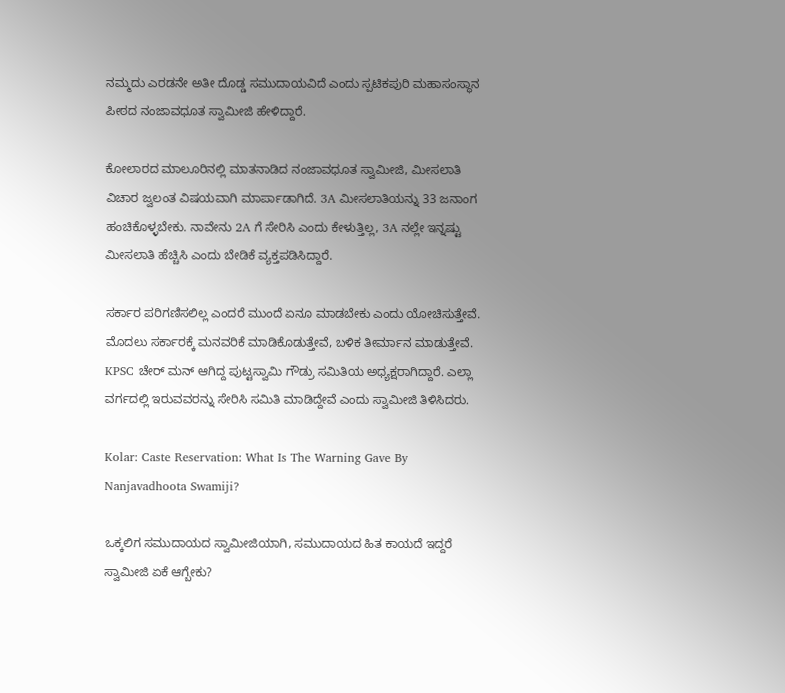ನಮ್ಮದು ಎರಡನೇ ಅತೀ ದೊಡ್ಡ ಸಮುದಾಯವಿದೆ ಎಂದು ಸ್ಪಟಿಕಪುರಿ ಮಹಾಸಂಸ್ಥಾನ ಪೀಠದ ನಂಜಾವಧೂತ ಸ್ವಾಮೀಜಿ ಹೇಳಿದ್ದಾರೆ.

ಕೋಲಾರದ ಮಾಲೂರಿನಲ್ಲಿ ಮಾತನಾಡಿದ ನಂಜಾವಧೂತ ಸ್ವಾಮೀಜಿ, ಮೀಸಲಾತಿ ವಿಚಾರ ಜ್ವಲಂತ ವಿಷಯವಾಗಿ ಮಾರ್ಪಾಡಾಗಿದೆ. 3A ಮೀಸಲಾತಿಯನ್ನು 33 ಜನಾಂಗ ಹಂಚಿಕೊಳ್ಳಬೇಕು. ನಾವೇನು 2A ಗೆ ಸೇರಿಸಿ ಎಂದು ಕೇಳುತ್ತಿಲ್ಲ, 3A ನಲ್ಲೇ ಇನ್ನಷ್ಟು ಮೀಸಲಾತಿ ಹೆಚ್ಚಿಸಿ ಎಂದು ಬೇಡಿಕೆ ವ್ಯಕ್ತಪಡಿಸಿದ್ದಾರೆ.

ಸರ್ಕಾರ ಪರಿಗಣಿಸಲಿಲ್ಲ ಎಂದರೆ ಮುಂದೆ ಏನೂ ಮಾಡಬೇಕು ಎಂದು ಯೋಚಿಸುತ್ತೇವೆ. ಮೊದಲು ಸರ್ಕಾರಕ್ಕೆ ಮನವರಿಕೆ ಮಾಡಿಕೊಡುತ್ತೇವೆ, ಬಳಿಕ ತೀರ್ಮಾನ ಮಾಡುತ್ತೇವೆ. KPSC ಚೇರ್ ಮನ್ ಆಗಿದ್ದ ಪುಟ್ಟಸ್ವಾಮಿ ಗೌಡ್ರು ಸಮಿತಿಯ ಅಧ್ಯಕ್ಷರಾಗಿದ್ದಾರೆ. ಎಲ್ಲಾ ವರ್ಗದಲ್ಲಿ ಇರುವವರನ್ನು ಸೇರಿಸಿ ಸಮಿತಿ ಮಾಡಿದ್ದೇವೆ ಎಂದು ಸ್ವಾಮೀಜಿ ತಿಳಿಸಿದರು.

Kolar: Caste Reservation: What Is The Warning Gave By Nanjavadhoota Swamiji?

ಒಕ್ಕಲಿಗ ಸಮುದಾಯದ ಸ್ವಾಮೀಜಿಯಾಗಿ, ಸಮುದಾಯದ ಹಿತ ಕಾಯದೆ ಇದ್ದರೆ ಸ್ವಾಮೀಜಿ ಏಕೆ ಆಗ್ಬೇಕು?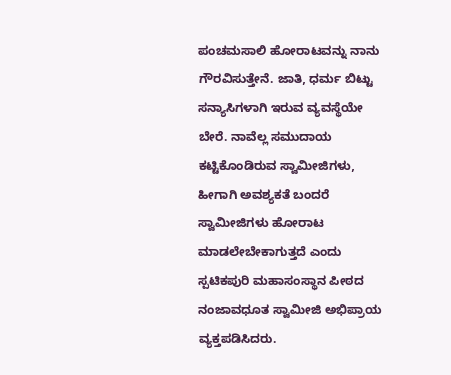ಪಂಚಮಸಾಲಿ ಹೋರಾಟವನ್ನು ನಾನು ಗೌರವಿಸುತ್ತೇನೆ. ಜಾತಿ, ಧರ್ಮ ಬಿಟ್ಟು ಸನ್ಯಾಸಿಗಳಾಗಿ ಇರುವ ವ್ಯವಸ್ಥೆಯೇ ಬೇರೆ. ನಾವೆಲ್ಲ ಸಮುದಾಯ ಕಟ್ಟಿಕೊಂಡಿರುವ ಸ್ವಾಮೀಜಿಗಳು, ಹೀಗಾಗಿ ಅವಶ್ಯಕತೆ ಬಂದರೆ ಸ್ವಾಮೀಜಿಗಳು ಹೋರಾಟ ಮಾಡಲೇಬೇಕಾಗುತ್ತದೆ ಎಂದು ಸ್ಪಟಿಕಪುರಿ ಮಹಾಸಂಸ್ಥಾನ ಪೀಠದ ನಂಜಾವಧೂತ ಸ್ವಾಮೀಜಿ ಅಭಿಪ್ರಾಯ ವ್ಯಕ್ತಪಡಿಸಿದರು.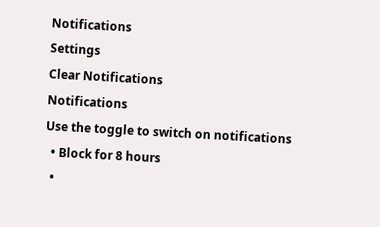Notifications
Settings
Clear Notifications
Notifications
Use the toggle to switch on notifications
  • Block for 8 hours
  •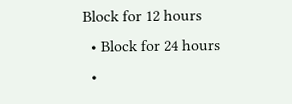Block for 12 hours
  • Block for 24 hours
  •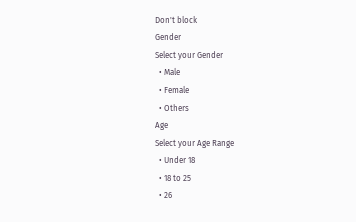Don't block
Gender
Select your Gender
  • Male
  • Female
  • Others
Age
Select your Age Range
  • Under 18
  • 18 to 25
  • 26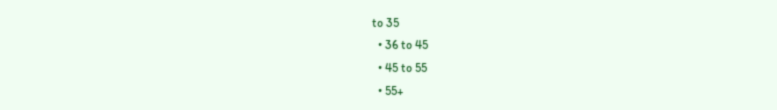to 35
  • 36 to 45
  • 45 to 55
  • 55+